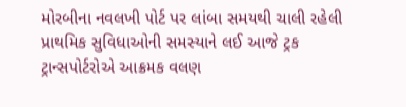મોરબીના નવલખી પોર્ટ પર લાંબા સમયથી ચાલી રહેલી પ્રાથમિક સુવિધાઓની સમસ્યાને લઈ આજે ટ્રક ટ્રાન્સપોર્ટરોએ આક્રમક વલણ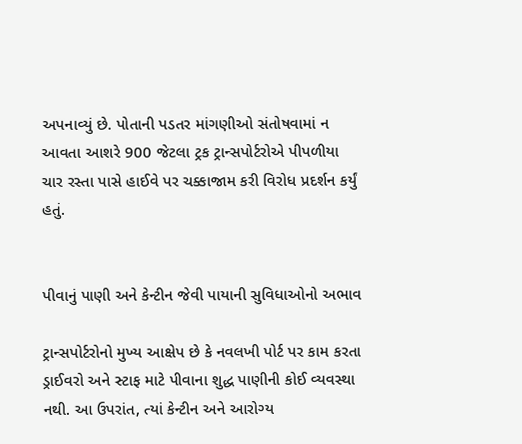અપનાવ્યું છે. પોતાની પડતર માંગણીઓ સંતોષવામાં ન આવતા આશરે 900 જેટલા ટ્રક ટ્રાન્સપોર્ટરોએ પીપળીયા ચાર રસ્તા પાસે હાઈવે પર ચક્કાજામ કરી વિરોધ પ્રદર્શન કર્યું હતું.


પીવાનું પાણી અને કેન્ટીન જેવી પાયાની સુવિધાઓનો અભાવ

ટ્રાન્સપોર્ટરોનો મુખ્ય આક્ષેપ છે કે નવલખી પોર્ટ પર કામ કરતા ડ્રાઈવરો અને સ્ટાફ માટે પીવાના શુદ્ધ પાણીની કોઈ વ્યવસ્થા નથી. આ ઉપરાંત, ત્યાં કેન્ટીન અને આરોગ્ય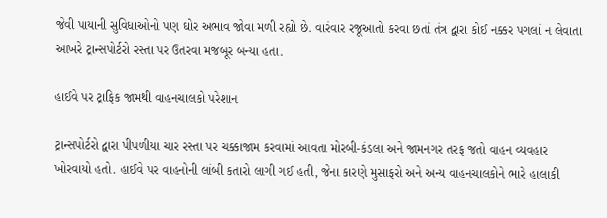જેવી પાયાની સુવિધાઓનો પણ ઘોર અભાવ જોવા મળી રહ્યો છે. વારંવાર રજૂઆતો કરવા છતાં તંત્ર દ્વારા કોઈ નક્કર પગલાં ન લેવાતા આખરે ટ્રાન્સપોર્ટરો રસ્તા પર ઉતરવા મજબૂર બન્યા હતા.

હાઈવે પર ટ્રાફિક જામથી વાહનચાલકો પરેશાન

ટ્રાન્સપોર્ટરો દ્વારા પીપળીયા ચાર રસ્તા પર ચક્કાજામ કરવામાં આવતા મોરબી-કંડલા અને જામનગર તરફ જતો વાહન વ્યવહાર ખોરવાયો હતો. હાઈવે પર વાહનોની લાંબી કતારો લાગી ગઈ હતી, જેના કારણે મુસાફરો અને અન્ય વાહનચાલકોને ભારે હાલાકી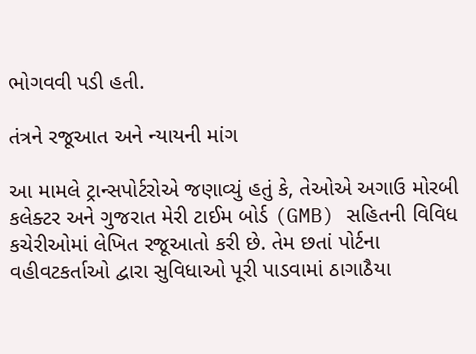ભોગવવી પડી હતી.

તંત્રને રજૂઆત અને ન્યાયની માંગ

આ મામલે ટ્રાન્સપોર્ટરોએ જણાવ્યું હતું કે, તેઓએ અગાઉ મોરબી કલેક્ટર અને ગુજરાત મેરી ટાઈમ બોર્ડ (GMB) સહિતની વિવિધ કચેરીઓમાં લેખિત રજૂઆતો કરી છે. તેમ છતાં પોર્ટના વહીવટકર્તાઓ દ્વારા સુવિધાઓ પૂરી પાડવામાં ઠાગાઠૈયા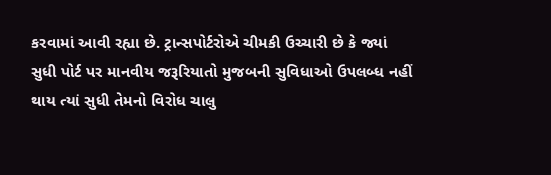કરવામાં આવી રહ્યા છે. ટ્રાન્સપોર્ટરોએ ચીમકી ઉચ્ચારી છે કે જ્યાં સુધી પોર્ટ પર માનવીય જરૂરિયાતો મુજબની સુવિધાઓ ઉપલબ્ધ નહીં થાય ત્યાં સુધી તેમનો વિરોધ ચાલુ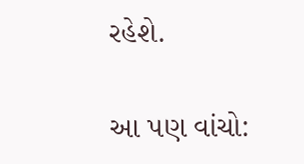રહેશે.

આ પણ વાંચો: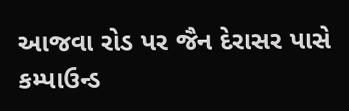આજવા રોડ પર જૈન દેરાસર પાસે કમ્પાઉન્ડ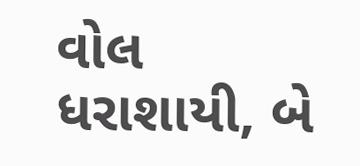વોલ ધરાશાયી, બે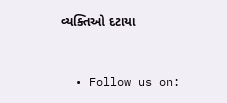વ્યક્તિઓ દટાયા


  • Follow us on: